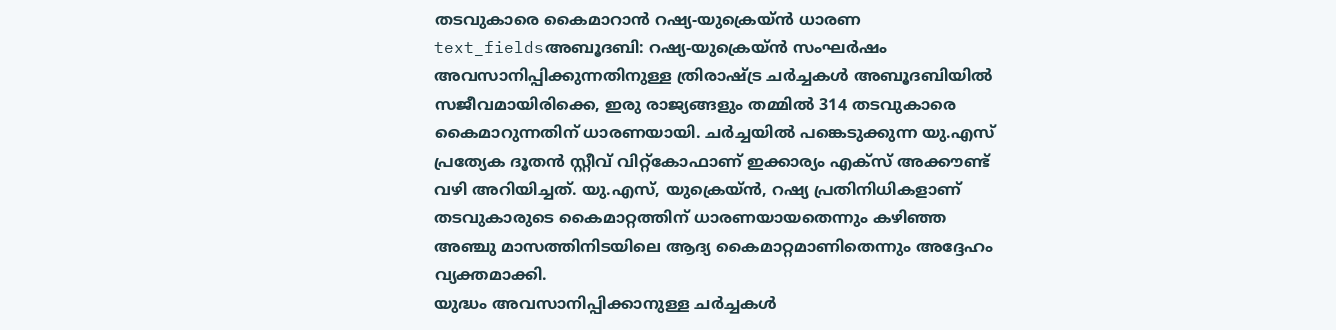തടവുകാരെ കൈമാറാൻ റഷ്യ-യുക്രെയ്ൻ ധാരണ
text_fieldsഅബൂദബി: റഷ്യ-യുക്രെയ്ൻ സംഘർഷം അവസാനിപ്പിക്കുന്നതിനുള്ള ത്രിരാഷ്ട്ര ചർച്ചകൾ അബൂദബിയിൽ സജീവമായിരിക്കെ, ഇരു രാജ്യങ്ങളും തമ്മിൽ 314 തടവുകാരെ കൈമാറുന്നതിന് ധാരണയായി. ചർച്ചയിൽ പങ്കെടുക്കുന്ന യു.എസ് പ്രത്യേക ദൂതൻ സ്റ്റീവ് വിറ്റ്കോഫാണ് ഇക്കാര്യം എക്സ് അക്കൗണ്ട് വഴി അറിയിച്ചത്. യു.എസ്, യുക്രെയ്ൻ, റഷ്യ പ്രതിനിധികളാണ് തടവുകാരുടെ കൈമാറ്റത്തിന് ധാരണയായതെന്നും കഴിഞ്ഞ അഞ്ചു മാസത്തിനിടയിലെ ആദ്യ കൈമാറ്റമാണിതെന്നും അദ്ദേഹം വ്യക്തമാക്കി.
യുദ്ധം അവസാനിപ്പിക്കാനുള്ള ചർച്ചകൾ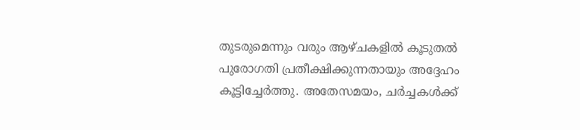തുടരുമെന്നും വരും ആഴ്ചകളിൽ കൂടുതൽ പുരോഗതി പ്രതീക്ഷിക്കുന്നതായും അദ്ദേഹം കൂട്ടിച്ചേർത്തു. അതേസമയം, ചർച്ചകൾക്ക്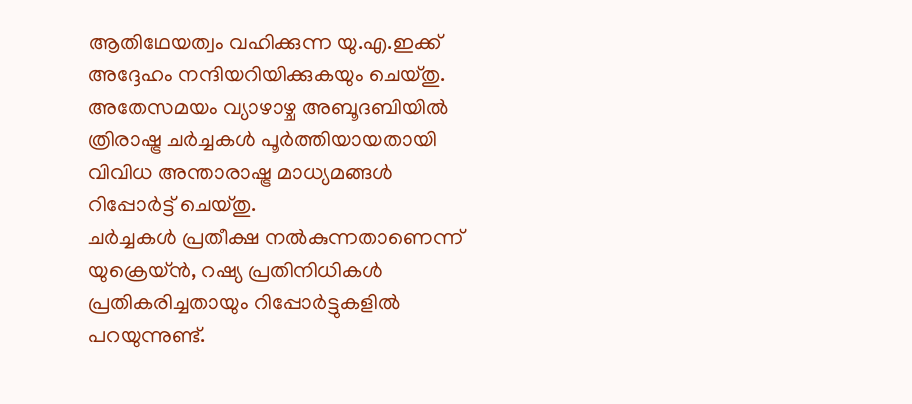ആതിഥേയത്വം വഹിക്കുന്ന യു.എ.ഇക്ക് അദ്ദേഹം നന്ദിയറിയിക്കുകയും ചെയ്തു. അതേസമയം വ്യാഴാഴ്ച അബൂദബിയിൽ ത്രിരാഷ്ട്ര ചർച്ചകൾ പൂർത്തിയായതായി വിവിധ അന്താരാഷ്ട്ര മാധ്യമങ്ങൾ റിപ്പോർട്ട് ചെയ്തു.
ചർച്ചകൾ പ്രതീക്ഷ നൽകുന്നതാണെന്ന് യുക്രെയ്ൻ, റഷ്യ പ്രതിനിധികൾ പ്രതികരിച്ചതായും റിപ്പോർട്ടുകളിൽ പറയുന്നുണ്ട്.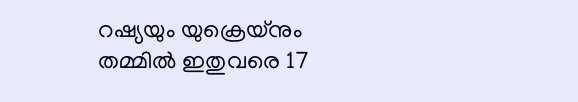റഷ്യയും യുക്രെയ്നും തമ്മിൽ ഇതുവരെ 17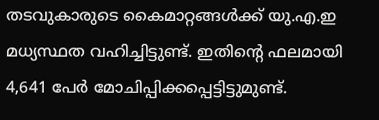തടവുകാരുടെ കൈമാറ്റങ്ങൾക്ക് യു.എ.ഇ മധ്യസ്ഥത വഹിച്ചിട്ടുണ്ട്. ഇതിന്റെ ഫലമായി 4,641 പേർ മോചിപ്പിക്കപ്പെട്ടിട്ടുമുണ്ട്.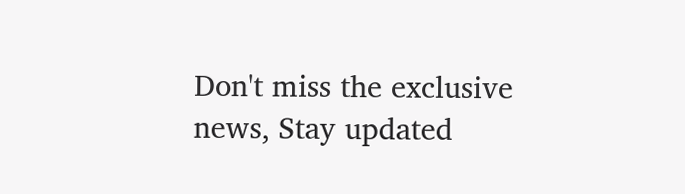Don't miss the exclusive news, Stay updated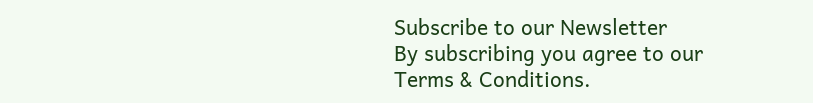Subscribe to our Newsletter
By subscribing you agree to our Terms & Conditions.